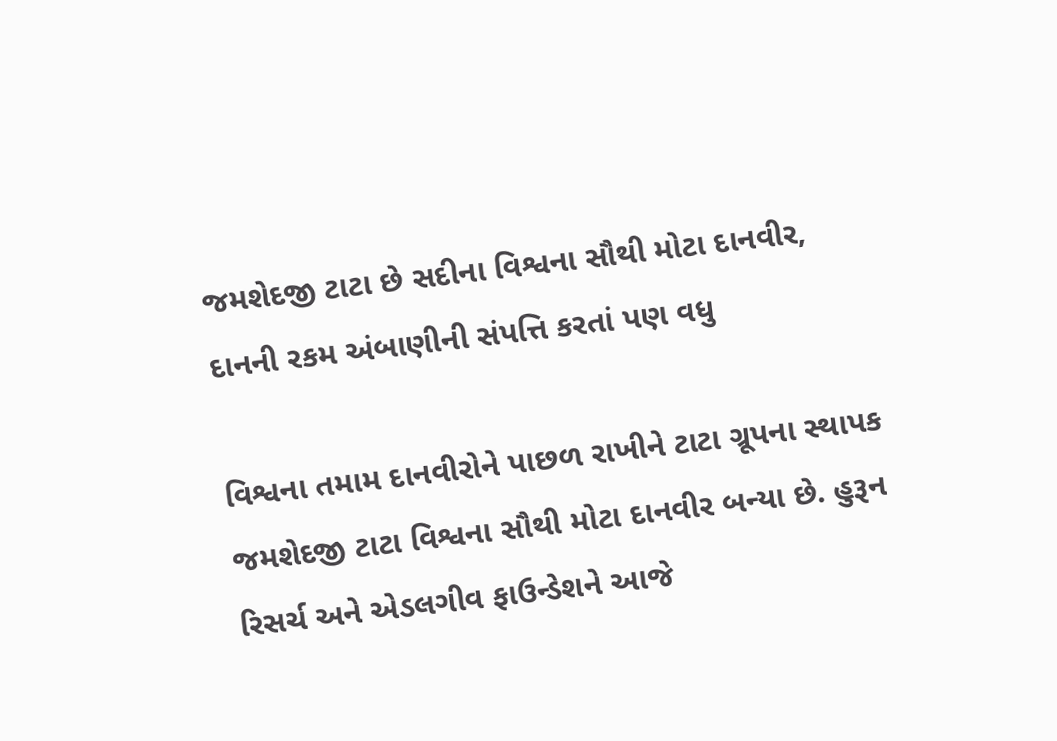જમશેદજી ટાટા છે સદીના વિશ્વના સૌથી મોટા દાનવીર, દાનની રકમ અંબાણીની સંપત્તિ કરતાં પણ વધુ

વિશ્વના તમામ દાનવીરોને પાછળ રાખીને ટાટા ગ્રૂપના સ્થાપક જમશેદજી ટાટા વિશ્વના સૌથી મોટા દાનવીર બન્યા છે. હુરૂન રિસર્ચ અને એડલગીવ ફાઉન્ડેશને આજે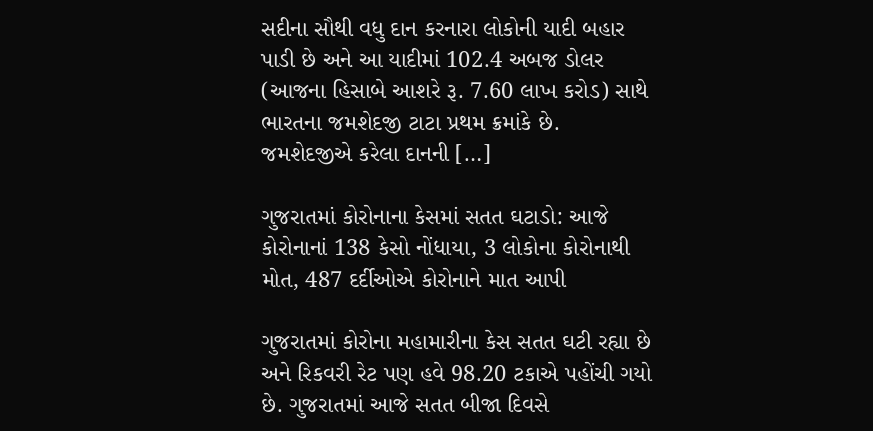સદીના સૌથી વધુ દાન કરનારા લોકોની યાદી બહાર પાડી છે અને આ યાદીમાં 102.4 અબજ ડોલર (આજના હિસાબે આશરે રૂ. 7.60 લાખ કરોડ) સાથે ભારતના જમશેદજી ટાટા પ્રથમ ક્રમાંકે છે. જમશેદજીએ કરેલા દાનની […]

ગુજરાતમાં કોરોનાના કેસમાં સતત ઘટાડો: આજે કોરોનાનાં 138 કેસો નોંધાયા, 3 લોકોના કોરોનાથી મોત, 487 દર્દીઓએ કોરોનાને માત આપી

ગુજરાતમાં કોરોના મહામારીના કેસ સતત ઘટી રહ્યા છે અને રિકવરી રેટ પણ હવે 98.20 ટકાએ પહોંચી ગયો છે. ગુજરાતમાં આજે સતત બીજા દિવસે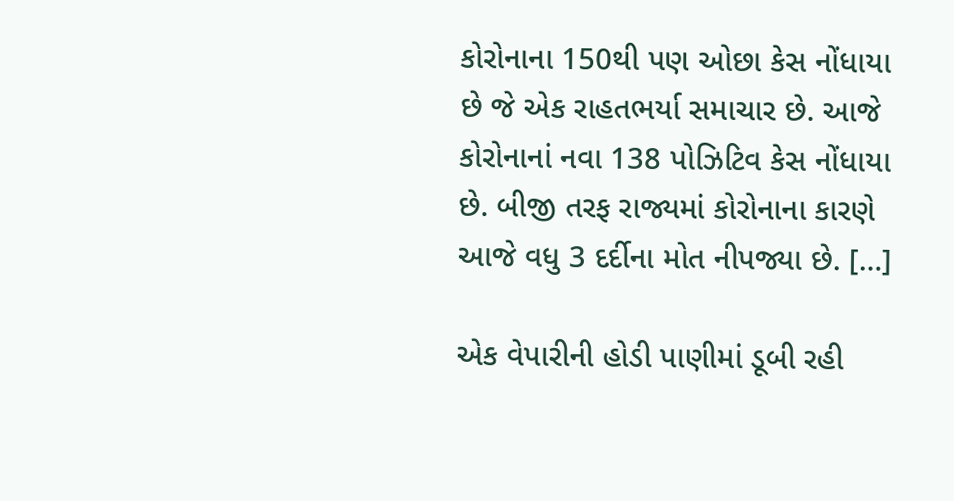કોરોનાના 150થી પણ ઓછા કેસ નોંધાયા છે જે એક રાહતભર્યા સમાચાર છે. આજે કોરોનાનાં નવા 138 પોઝિટિવ કેસ નોંધાયા છે. બીજી તરફ રાજ્યમાં કોરોનાના કારણે આજે વધુ 3 દર્દીના મોત નીપજ્યા છે. […]

એક વેપારીની હોડી પાણીમાં ડૂબી રહી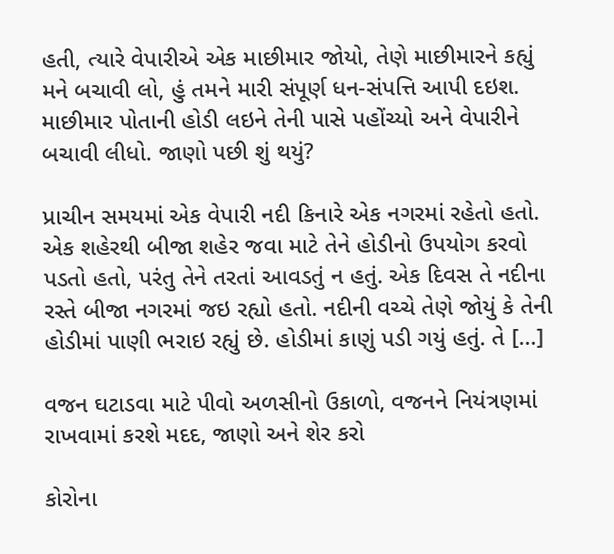હતી, ત્યારે વેપારીએ એક માછીમાર જોયો, તેણે માછીમારને કહ્યું મને બચાવી લો, હું તમને મારી સંપૂર્ણ ધન-સંપત્તિ આપી દઇશ. માછીમાર પોતાની હોડી લઇને તેની પાસે પહોંચ્યો અને વેપારીને બચાવી લીધો. જાણો પછી શું થયું?

પ્રાચીન સમયમાં એક વેપારી નદી કિનારે એક નગરમાં રહેતો હતો. એક શહેરથી બીજા શહેર જવા માટે તેને હોડીનો ઉપયોગ કરવો પડતો હતો, પરંતુ તેને તરતાં આવડતું ન હતું. એક દિવસ તે નદીના રસ્તે બીજા નગરમાં જઇ રહ્યો હતો. નદીની વચ્ચે તેણે જોયું કે તેની હોડીમાં પાણી ભરાઇ રહ્યું છે. હોડીમાં કાણું પડી ગયું હતું. તે […]

વજન ઘટાડવા માટે પીવો અળસીનો ઉકાળો, વજનને નિયંત્રણમાં રાખવામાં કરશે મદદ, જાણો અને શેર કરો

કોરોના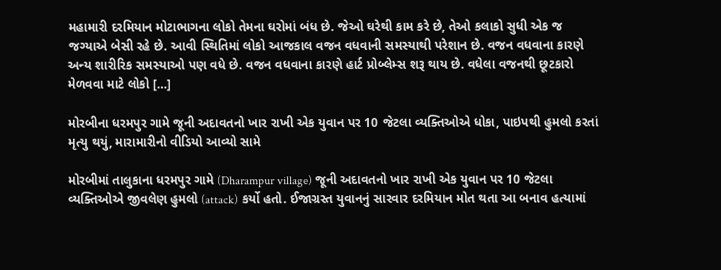મહામારી દરમિયાન મોટાભાગના લોકો તેમના ઘરોમાં બંધ છે. જેઓ ઘરેથી કામ કરે છે, તેઓ કલાકો સુધી એક જ જગ્યાએ બેસી રહે છે. આવી સ્થિતિમાં લોકો આજકાલ વજન વધવાની સમસ્યાથી પરેશાન છે. વજન વધવાના કારણે અન્ય શારીરિક સમસ્યાઓ પણ વધે છે. વજન વધવાના કારણે હાર્ટ પ્રોબ્લેમ્સ શરૂ થાય છે. વધેલા વજનથી છૂટકારો મેળવવા માટે લોકો […]

મોરબીના ધરમપુર ગામે જૂની અદાવતનો ખાર રાખી એક યુવાન પર 10 જેટલા વ્યક્તિઓએ ધોકા, પાઇપથી હુમલો કરતાં મૃત્યુ થયું, મારામારીનો વીડિયો આવ્યો સામે

મોરબીમાં તાલુકાના ધરમપુર ગામે (Dharampur village) જૂની અદાવતનો ખાર રાખી એક યુવાન પર 10 જેટલા વ્યક્તિઓએ જીવલેણ હુમલો (attack) કર્યો હતો. ઈજાગ્રસ્ત યુવાનનું સારવાર દરમિયાન મોત થતા આ બનાવ હત્યામાં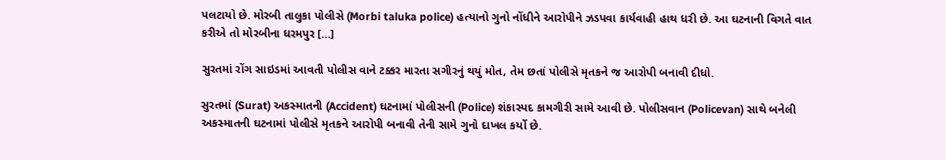પલટાયો છે. મોરબી તાલુકા પોલીસે (Morbi taluka police) હત્યાનો ગુનો નોંધીને આરોપીને ઝડપવા કાર્યવાહી હાથ ધરી છે. આ ઘટનાની વિગતે વાત કરીએ તો મોરબીના ધરમપુર […]

સુરતમાં રોંગ સાઇડમાં આવતી પોલીસ વાને ટક્કર મારતા સગીરનું થયું મોત, તેમ છતાં પોલીસે મૃતકને જ આરોપી બનાવી દીધો.

સુરતમાં (Surat) અકસ્માતની (Accident) ઘટનામાં પોલીસની (Police) શંકાસ્પદ કામગીરી સામે આવી છે. પોલીસવાન (Policevan) સાથે બનેલી અકસ્માતની ઘટનામાં પોલીસે મૃતકને આરોપી બનાવી તેની સામે ગુનો દાખલ કર્યો છે.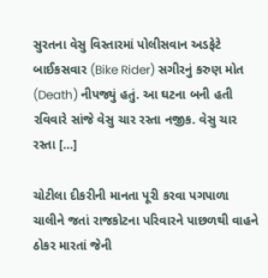સુરતના વેસુ વિસ્તારમાં પોલીસવાન અડફેટે બાઈકસવાર (Bike Rider) સગીરનું કરુણ મોત (Death) નીપજ્યું હતું. આ ઘટના બની હતી રવિવારે સાંજે વેસુ ચાર રસ્તા નજીક. વેસુ ચાર રસ્તા […]

ચોટીલા દીકરીની માનતા પૂરી કરવા પગપાળા ચાલીને જતાં રાજકોટના પરિવારને પાછળથી વાહને ઠોકર મારતાં જેની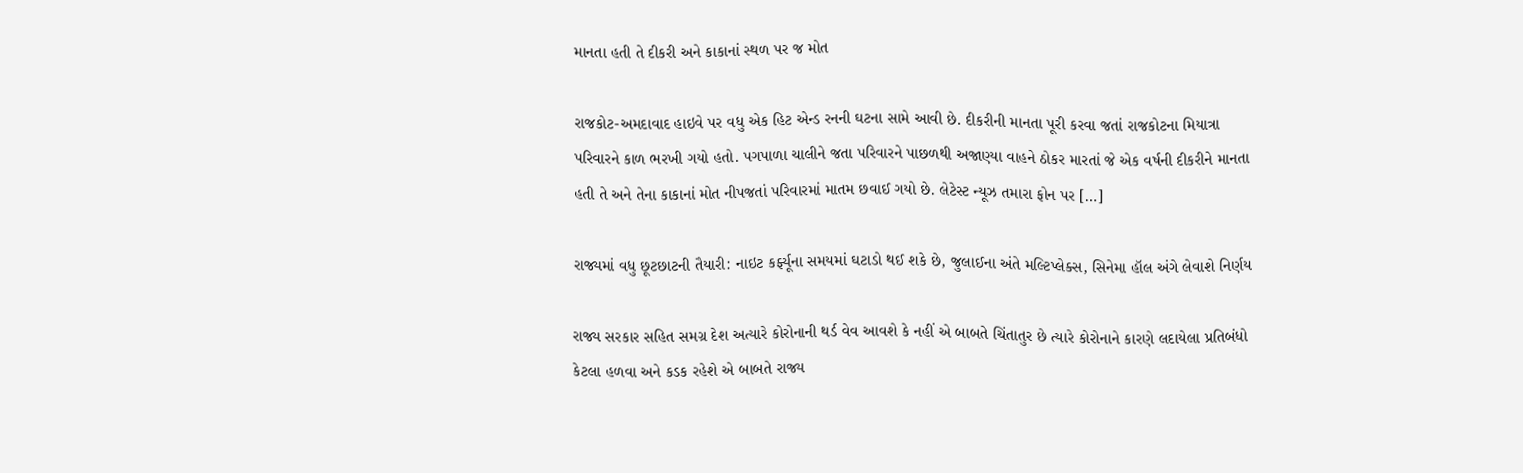માનતા હતી તે દીકરી અને કાકાનાં સ્થળ પર જ મોત

રાજકોટ-અમદાવાદ હાઇવે પર વધુ એક હિટ એન્ડ રનની ઘટના સામે આવી છે. દીકરીની માનતા પૂરી કરવા જતાં રાજકોટના મિયાત્રા પરિવારને કાળ ભરખી ગયો હતો. પગપાળા ચાલીને જતા પરિવારને પાછળથી અજાણ્યા વાહને ઠોકર મારતાં જે એક વર્ષની દીકરીને માનતા હતી તે અને તેના કાકાનાં મોત નીપજતાં પરિવારમાં માતમ છવાઈ ગયો છે. લેટેસ્ટ ન્યૂઝ તમારા ફોન પર […]

રાજ્યમાં વધુ છૂટછાટની તૈયારી: નાઇટ કર્ફ્યૂના સમયમાં ઘટાડો થઈ શકે છે, જુલાઈના અંતે મલ્ટિપ્લેક્સ, સિનેમા હૉલ અંગે લેવાશે નિર્ણય

રાજ્ય સરકાર સહિત સમગ્ર દેશ અત્યારે કોરોનાની થર્ડ વેવ આવશે કે નહીં એ બાબતે ચિંતાતુર છે ત્યારે કોરોનાને કારણે લદાયેલા પ્રતિબંધો કેટલા હળવા અને કડક રહેશે એ બાબતે રાજ્ય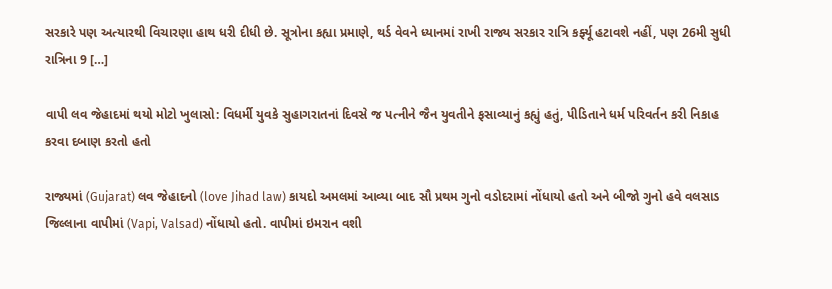સરકારે પણ અત્યારથી વિચારણા હાથ ધરી દીધી છે. સૂત્રોના કહ્યા પ્રમાણે, થર્ડ વેવને ધ્યાનમાં રાખી રાજ્ય સરકાર રાત્રિ કર્ફ્યૂ હટાવશે નહીં, પણ 26મી સુધી રાત્રિના 9 […]

વાપી લવ જેહાદમાં થયો મોટો ખુલાસો: વિધર્મી યુવકે સુહાગરાતનાં દિવસે જ પત્નીને જૈન યુવતીને ફસાવ્યાનું કહ્યું હતું, પીડિતાને ધર્મ પરિવર્તન કરી નિકાહ કરવા દબાણ કરતો હતો

રાજ્યમાં (Gujarat) લવ જેહાદનો (love Jihad law) કાયદો અમલમાં આવ્યા બાદ સૌ પ્રથમ ગુનો વડોદરામાં નોંધાયો હતો અને બીજો ગુનો હવે વલસાડ જિલ્લાના વાપીમાં (Vapi, Valsad) નોંધાયો હતો. વાપીમાં ઇમરાન વશી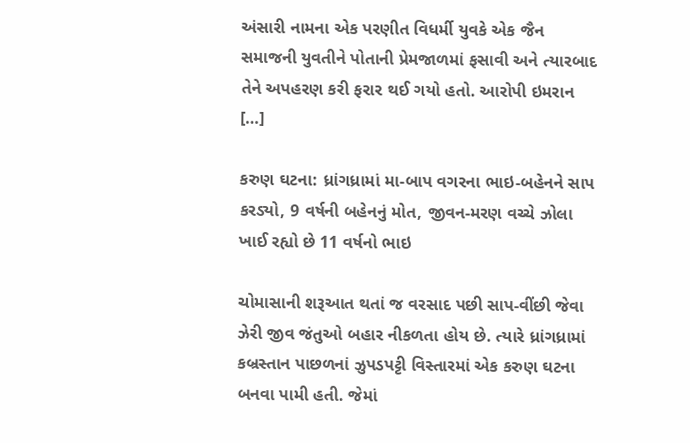અંસારી નામના એક પરણીત વિધર્મી યુવકે એક જૈન સમાજની યુવતીને પોતાની પ્રેમજાળમાં ફસાવી અને ત્યારબાદ તેને અપહરણ કરી ફરાર થઈ ગયો હતો. આરોપી ઇમરાન […]

કરુણ ઘટના: ધ્રાંગધ્રામાં મા-બાપ વગરના ભાઇ-બહેનને સાપ કરડ્યો, 9 વર્ષની બહેનનું મોત, જીવન-મરણ વચ્ચે ઝોલા ખાઈ રહ્યો છે 11 વર્ષનો ભાઇ

ચોમાસાની શરૂઆત થતાં જ વરસાદ પછી સાપ-વીંછી જેવા ઝેરી જીવ જંતુઓ બહાર નીકળતા હોય છે. ત્યારે ધ્રાંગધ્રામાં કબ્રસ્તાન પાછળનાં ઝુપડપટ્ટી વિસ્તારમાં એક કરુણ ઘટના બનવા પામી હતી. જેમાં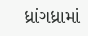ધ્રાંગધ્રામાં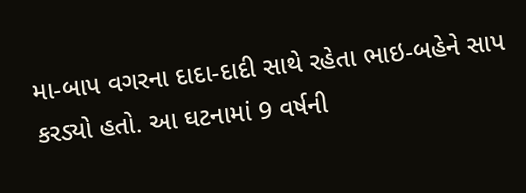મા-બાપ વગરના દાદા-દાદી સાથે રહેતા ભાઇ-બહેને સાપ કરડ્યો હતો. આ ઘટનામાં 9 વર્ષની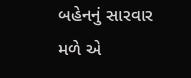બહેનનું સારવાર મળે એ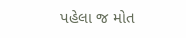પહેલા જ મોત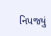નિપજ્યું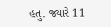હતુ. જ્યારે 11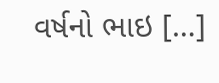વર્ષનો ભાઇ […]